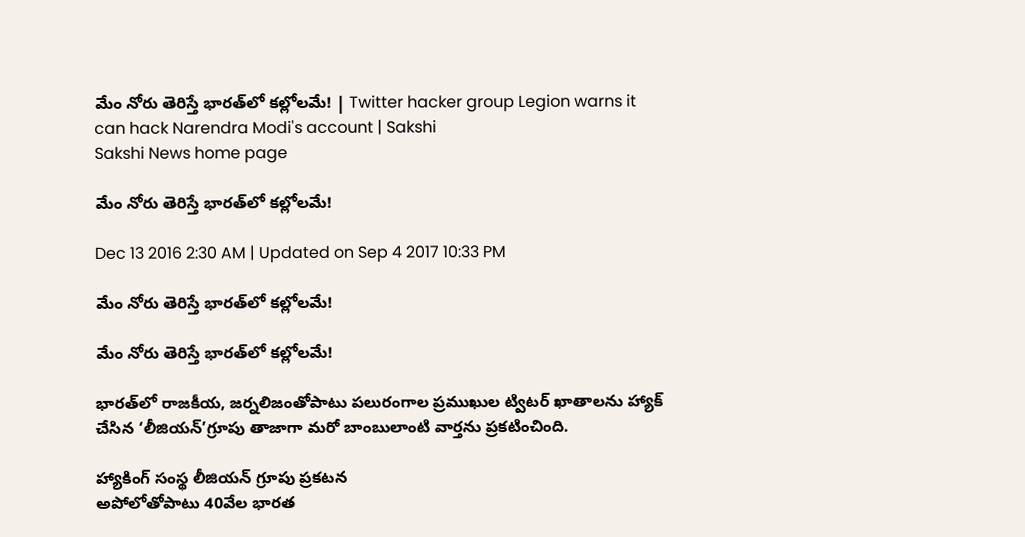మేం నోరు తెరిస్తే భారత్‌లో కల్లోలమే! | Twitter hacker group Legion warns it can hack Narendra Modi's account | Sakshi
Sakshi News home page

మేం నోరు తెరిస్తే భారత్‌లో కల్లోలమే!

Dec 13 2016 2:30 AM | Updated on Sep 4 2017 10:33 PM

మేం నోరు తెరిస్తే భారత్‌లో కల్లోలమే!

మేం నోరు తెరిస్తే భారత్‌లో కల్లోలమే!

భారత్‌లో రాజకీయ, జర్నలిజంతోపాటు పలురంగాల ప్రముఖుల ట్విటర్‌ ఖాతాలను హ్యాక్‌ చేసిన ‘లీజియన్‌’గ్రూపు తాజాగా మరో బాంబులాంటి వార్తను ప్రకటించింది.

హ్యాకింగ్‌ సంస్థ లీజియన్‌ గ్రూపు ప్రకటన
అపోలోతోపాటు 40వేల భారత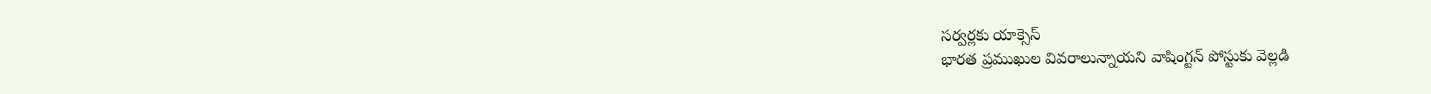సర్వర్లకు యాక్సెస్‌
భారత ప్రముఖుల వివరాలున్నాయని వాషింగ్టన్‌ పోస్టుకు వెల్లడి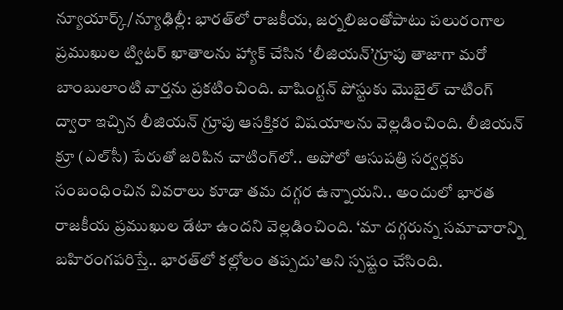న్యూయార్క్‌/న్యూఢిల్లీ: భారత్‌లో రాజకీయ, జర్నలిజంతోపాటు పలురంగాల ప్రముఖుల ట్విటర్‌ ఖాతాలను హ్యాక్‌ చేసిన ‘లీజియన్‌’గ్రూపు తాజాగా మరో బాంబులాంటి వార్తను ప్రకటించింది. వాషింగ్టన్‌ పోస్టుకు మొబైల్‌ చాటింగ్‌ ద్వారా ఇచ్చిన లీజియన్‌ గ్రూపు ఆసక్తికర విషయాలను వెల్లడించింది. లీజియన్‌ క్రూ (ఎల్‌సీ) పేరుతో జరిపిన చాటింగ్‌లో.. అపోలో ఆసుపత్రి సర్వర్లకు సంబంధించిన వివరాలు కూడా తమ దగ్గర ఉన్నాయని.. అందులో భారత రాజకీయ ప్రముఖుల డేటా ఉందని వెల్లడించింది. ‘మా దగ్గరున్న సమాచారాన్ని బహిరంగపరిస్తే.. భారత్‌లో కల్లోలం తప్పదు’అని స్పష్టం చేసింది.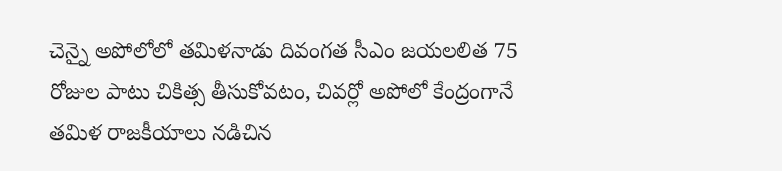చెన్నై అపోలోలో తమిళనాడు దివంగత సీఎం జయలలిత 75 రోజుల పాటు చికిత్స తీసుకోవటం, చివర్లో అపోలో కేంద్రంగానే తమిళ రాజకీయాలు నడిచిన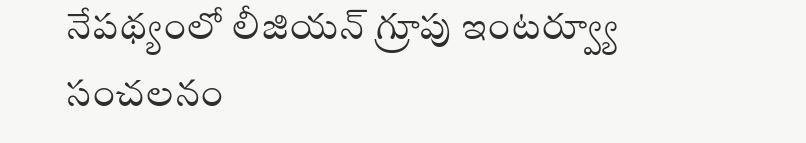నేపథ్యంలో లీజియన్‌ గ్రూపు ఇంటర్వ్యూ సంచలనం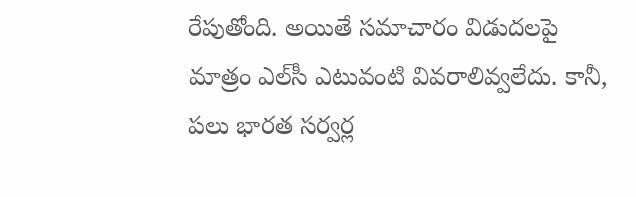రేపుతోంది. అయితే సమాచారం విడుదలపై మాత్రం ఎల్‌సీ ఎటువంటి వివరాలివ్వలేదు. కానీ, పలు భారత సర్వర్ల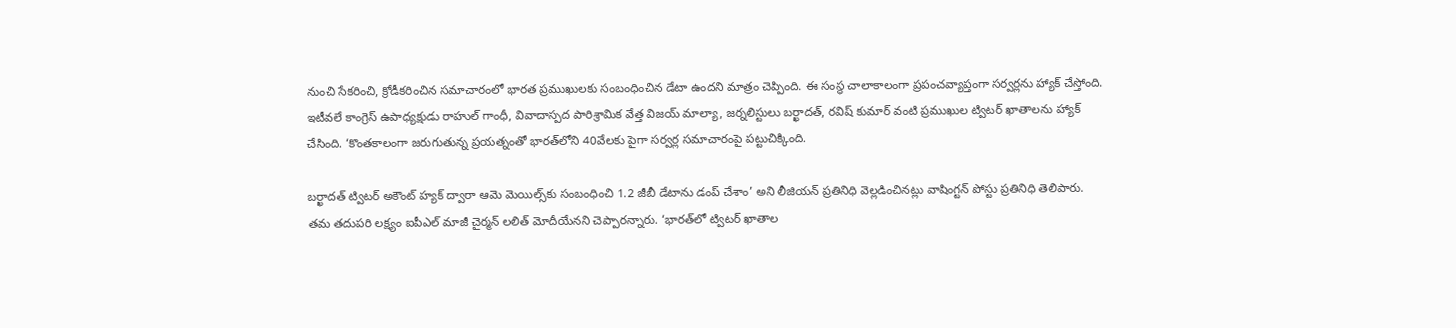నుంచి సేకరించి, క్రోడీకరించిన సమాచారంలో భారత ప్రముఖులకు సంబంధించిన డేటా ఉందని మాత్రం చెప్పింది. ఈ సంస్థ చాలాకాలంగా ప్రపంచవ్యాప్తంగా సర్వర్లను హ్యాక్‌ చేస్తోంది. ఇటీవలే కాంగ్రెస్‌ ఉపాధ్యక్షుడు రాహుల్‌ గాంధీ, వివాదాస్పద పారిశ్రామిక వేత్త విజయ్‌ మాల్యా, జర్నలిస్టులు బర్ఖాదత్, రవిష్‌ కుమార్‌ వంటి ప్రముఖుల ట్విటర్‌ ఖాతాలను హ్యాక్‌ చేసింది. ‘కొంతకాలంగా జరుగుతున్న ప్రయత్నంతో భారత్‌లోని 40వేలకు పైగా సర్వర్ల సమాచారంపై పట్టుచిక్కింది.

బర్ఖాదత్‌ ట్విటర్‌ అకౌంట్‌ హ్యక్‌ ద్వారా ఆమె మెయిల్స్‌కు సంబంధించి 1.2 జీబీ డేటాను డంప్‌ చేశాం’ అని లీజియన్‌ ప్రతినిధి వెల్లడించినట్లు వాషింగ్టన్‌ పోస్టు ప్రతినిధి తెలిపారు. తమ తదుపరి లక్ష్యం ఐపీఎల్‌ మాజీ చైర్మన్‌ లలిత్‌ మోదీయేనని చెప్పారన్నారు. ‘భారత్‌లో ట్విటర్‌ ఖాతాల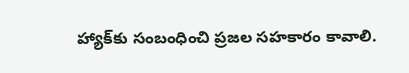హ్యాక్‌కు సంబంధించి ప్రజల సహకారం కావాలి.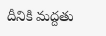దీనికి మద్దతు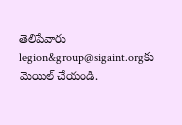తెలిపేవారు legion&group@sigaint.orgకు మెయిల్‌ చేయండి.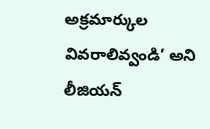అక్రమార్కుల వివరాలివ్వండి’ అని లీజియన్‌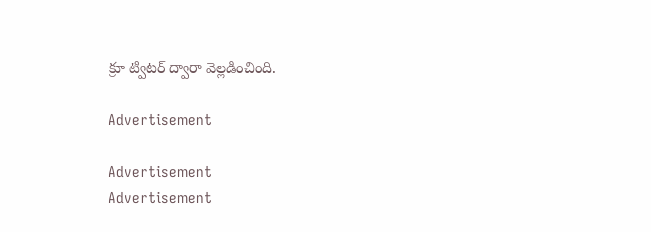క్రూ ట్విటర్‌ ద్వారా వెల్లడించింది.

Advertisement

Advertisement
Advertisement